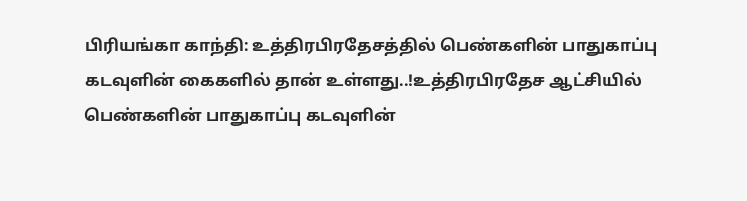பிரியங்கா காந்தி: உத்திரபிரதேசத்தில் பெண்களின் பாதுகாப்பு கடவுளின் கைகளில் தான் உள்ளது..!உத்திரபிரதேச ஆட்சியில் பெண்களின் பாதுகாப்பு கடவுளின்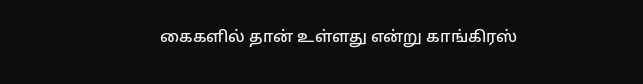கைகளில் தான் உள்ளது என்று காங்கிரஸ்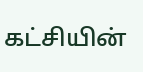கட்சியின்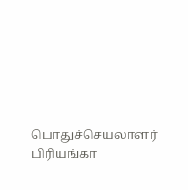பொதுச்செயலாளர் பிரியங்கா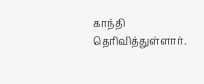காந்தி தெரிவித்துள்ளார்.